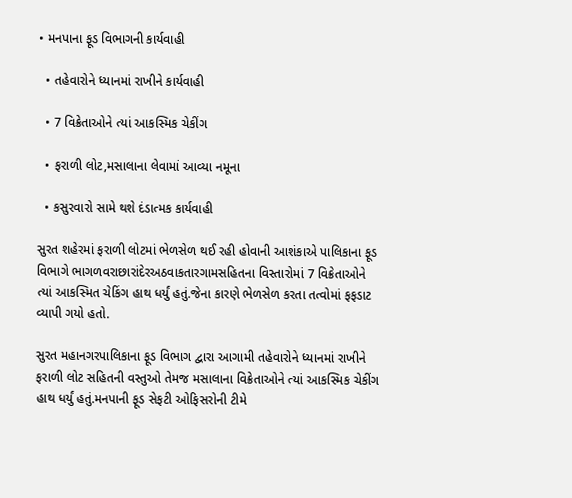• મનપાના ફૂડ વિભાગની કાર્યવાહી

  • તહેવારોને ધ્યાનમાં રાખીને કાર્યવાહી

  • 7 વિક્રેતાઓને ત્યાં આકસ્મિક ચેકીંગ

  • ફરાળી લોટ,મસાલાના લેવામાં આવ્યા નમૂના

  • કસુરવારો સામે થશે દંડાત્મક કાર્યવાહી

સુરત શહેરમાં ફરાળી લોટમાં ભેળસેળ થઈ રહી હોવાની આશંકાએ પાલિકાના ફૂડ વિભાગે ભાગળવરાછારાંદેરઅઠવાકતારગામસહિતના વિસ્તારોમાં 7 વિક્રેતાઓને ત્યાં આકસ્મિત ચેકિંગ હાથ ધર્યું હતું.જેના કારણે ભેળસેળ કરતા તત્વોમાં ફફડાટ વ્યાપી ગયો હતો.

સુરત મહાનગરપાલિકાના ફૂડ વિભાગ દ્વારા આગામી તહેવારોને ધ્યાનમાં રાખીને ફરાળી લોટ સહિતની વસ્તુઓ તેમજ મસાલાના વિક્રેતાઓને ત્યાં આકસ્મિક ચેકીંગ હાથ ધર્યું હતું.મનપાની ફૂડ સેફટી ઓફિસરોની ટીમે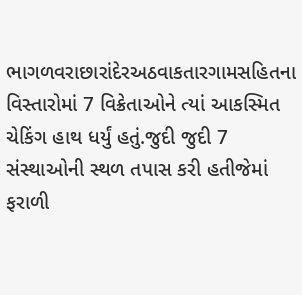ભાગળવરાછારાંદેરઅઠવાકતારગામસહિતના વિસ્તારોમાં 7 વિક્રેતાઓને ત્યાં આકસ્મિત ચેકિંગ હાથ ધર્યું હતું.જુદી જુદી 7 સંસ્થાઓની સ્થળ તપાસ કરી હતીજેમાં ફરાળી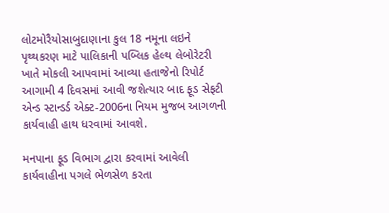લોટમોરૈયોસાબુદાણાના કુલ 18 નમૂના લઇને પૃથ્થકરણ માટે પાલિકાની પબ્લિક હેલ્થ લેબોરેટરી ખાતે મોકલી આપવામાં આવ્યા હતાજેનો રિપોર્ટ આગામી 4 દિવસમાં આવી જશેત્યાર બાદ ફૂડ સેફટી એન્ડ સ્ટાન્ડર્ડ એક્ટ-2006ના નિયમ મુજબ આગળની કાર્યવાહી હાથ ધરવામાં આવશે.

મનપાના ફૂડ વિભાગ દ્વારા કરવામાં આવેલી કાર્યવાહીના પગલે ભેળસેળ કરતા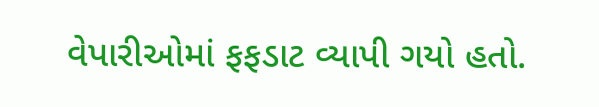વેપારીઓમાં ફફડાટ વ્યાપી ગયો હતો.